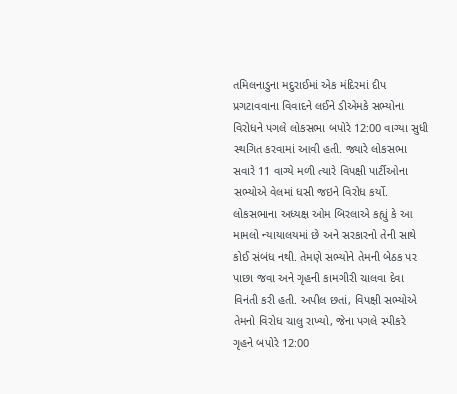તમિલનાડુના મદુરાઈમાં એક મંદિરમાં દીપ પ્રગટાવવાના વિવાદને લઈને ડીએમકે સભ્યોના વિરોધને પગલે લોકસભા બપોરે 12:00 વાગ્યા સુધી સ્થગિત કરવામાં આવી હતી. જ્યારે લોકસભા સવારે 11 વાગ્યે મળી ત્યારે વિપક્ષી પાર્ટીઓના સભ્યોએ વેલમાં ધસી જઇને વિરોધ કર્યો.
લોકસભાના અધ્યક્ષ ઓમ બિરલાએ કહ્યું કે આ મામલો ન્યાયાલયમાં છે અને સરકારનો તેની સાથે કોઈ સંબંધ નથી. તેમણે સભ્યોને તેમની બેઠક પર પાછા જવા અને ગૃહની કામગીરી ચાલવા દેવા વિનંતી કરી હતી. અપીલ છતાં, વિપક્ષી સભ્યોએ તેમનો વિરોધ ચાલુ રાખ્યો, જેના પગલે સ્પીકરે ગૃહને બપોરે 12:00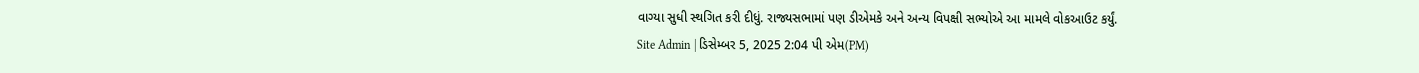વાગ્યા સુધી સ્થગિત કરી દીધું. રાજ્યસભામાં પણ ડીએમકે અને અન્ય વિપક્ષી સભ્યોએ આ મામલે વોકઆઉટ કર્યું.
Site Admin | ડિસેમ્બર 5, 2025 2:04 પી એમ(PM)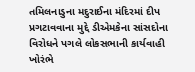તમિલનાડુના મદુરાઈના મંદિરમાં દીપ પ્રગટાવવાના મુદ્દે ડીએમકેના સાંસદોના વિરોધને પગલે લોકસભાની કાર્યવાહી ખોરંભે